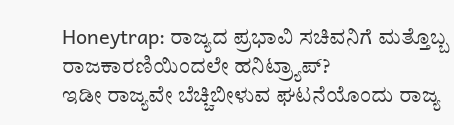Honeytrap: ರಾಜ್ಯದ ಪ್ರಭಾವಿ ಸಚಿವನಿಗೆ ಮತ್ತೊಬ್ಬ ರಾಜಕಾರಣಿಯಿಂದಲೇ ಹನಿಟ್ರ್ಯಾಪ್?
ಇಡೀ ರಾಜ್ಯವೇ ಬೆಚ್ಚಿಬೀಳುವ ಘಟನೆಯೊಂದು ರಾಜ್ಯ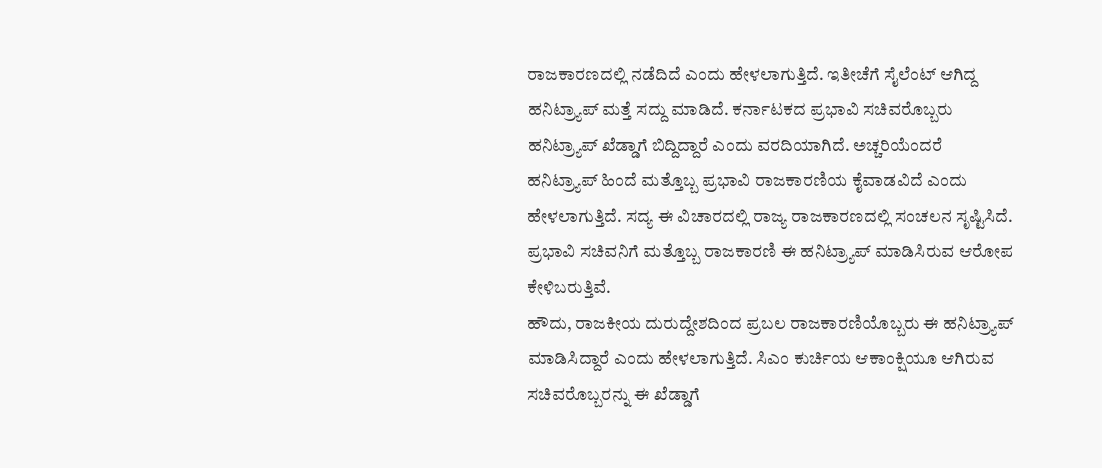ರಾಜಕಾರಣದಲ್ಲಿ ನಡೆದಿದೆ ಎಂದು ಹೇಳಲಾಗುತ್ತಿದೆ. ಇತೀಚೆಗೆ ಸೈಲೆಂಟ್ ಆಗಿದ್ದ ಹನಿಟ್ರ್ಯಾಪ್ ಮತ್ತೆ ಸದ್ದು ಮಾಡಿದೆ. ಕರ್ನಾಟಕದ ಪ್ರಭಾವಿ ಸಚಿವರೊಬ್ಬರು ಹನಿಟ್ರ್ಯಾಪ್ ಖೆಡ್ಡಾಗೆ ಬಿದ್ದಿದ್ದಾರೆ ಎಂದು ವರದಿಯಾಗಿದೆ. ಅಚ್ಚರಿಯೆಂದರೆ ಹನಿಟ್ರ್ಯಾಪ್ ಹಿಂದೆ ಮತ್ತೊಬ್ಬ ಪ್ರಭಾವಿ ರಾಜಕಾರಣಿಯ ಕೈವಾಡವಿದೆ ಎಂದು ಹೇಳಲಾಗುತ್ತಿದೆ. ಸದ್ಯ ಈ ವಿಚಾರದಲ್ಲಿ ರಾಜ್ಯ ರಾಜಕಾರಣದಲ್ಲಿ ಸಂಚಲನ ಸೃಷ್ಟಿಸಿದೆ. ಪ್ರಭಾವಿ ಸಚಿವನಿಗೆ ಮತ್ತೊಬ್ಬ ರಾಜಕಾರಣಿ ಈ ಹನಿಟ್ರ್ಯಾಪ್ ಮಾಡಿಸಿರುವ ಆರೋಪ ಕೇಳಿಬರುತ್ತಿವೆ.
ಹೌದು, ರಾಜಕೀಯ ದುರುದ್ದೇಶದಿಂದ ಪ್ರಬಲ ರಾಜಕಾರಣಿಯೊಬ್ಬರು ಈ ಹನಿಟ್ರ್ಯಾಪ್ ಮಾಡಿಸಿದ್ದಾರೆ ಎಂದು ಹೇಳಲಾಗುತ್ತಿದೆ. ಸಿಎಂ ಕುರ್ಚಿಯ ಆಕಾಂಕ್ಷಿಯೂ ಆಗಿರುವ ಸಚಿವರೊಬ್ಬರನ್ನು ಈ ಖೆಡ್ಡಾಗೆ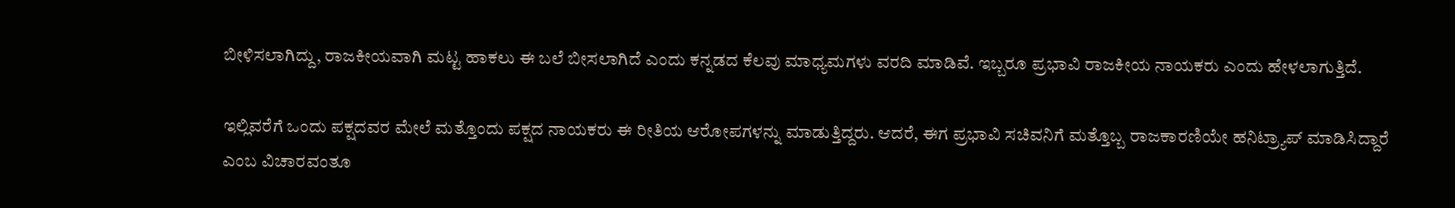ಬೀಳಿಸಲಾಗಿದ್ದು, ರಾಜಕೀಯವಾಗಿ ಮಟ್ಟ ಹಾಕಲು ಈ ಬಲೆ ಬೀಸಲಾಗಿದೆ ಎಂದು ಕನ್ನಡದ ಕೆಲವು ಮಾಧ್ಯಮಗಳು ವರದಿ ಮಾಡಿವೆ. ಇಬ್ಬರೂ ಪ್ರಭಾವಿ ರಾಜಕೀಯ ನಾಯಕರು ಎಂದು ಹೇಳಲಾಗುತ್ತಿದೆ.

ಇಲ್ಲಿವರೆಗೆ ಒಂದು ಪಕ್ಷದವರ ಮೇಲೆ ಮತ್ತೊಂದು ಪಕ್ಷದ ನಾಯಕರು ಈ ರೀತಿಯ ಆರೋಪಗಳನ್ನು ಮಾಡುತ್ತಿದ್ದರು. ಆದರೆ, ಈಗ ಪ್ರಭಾವಿ ಸಚಿವನಿಗೆ ಮತ್ತೊಬ್ಬ ರಾಜಕಾರಣಿಯೇ ಹನಿಟ್ರ್ಯಾಪ್ ಮಾಡಿಸಿದ್ದಾರೆ ಎಂಬ ವಿಚಾರವಂತೂ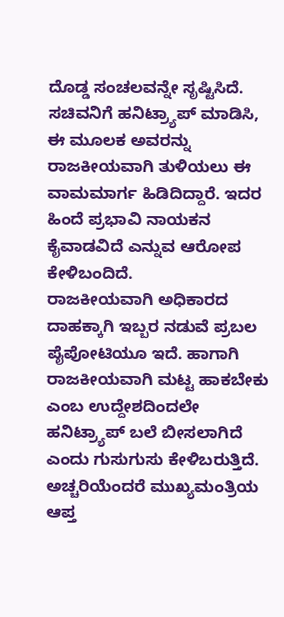ದೊಡ್ಡ ಸಂಚಲವನ್ನೇ ಸೃಷ್ಟಿಸಿದೆ. ಸಚಿವನಿಗೆ ಹನಿಟ್ರ್ಯಾಪ್ ಮಾಡಿಸಿ, ಈ ಮೂಲಕ ಅವರನ್ನು ರಾಜಕೀಯವಾಗಿ ತುಳಿಯಲು ಈ ವಾಮಮಾರ್ಗ ಹಿಡಿದಿದ್ದಾರೆ. ಇದರ ಹಿಂದೆ ಪ್ರಭಾವಿ ನಾಯಕನ ಕೈವಾಡವಿದೆ ಎನ್ನುವ ಆರೋಪ ಕೇಳಿಬಂದಿದೆ.
ರಾಜಕೀಯವಾಗಿ ಅಧಿಕಾರದ ದಾಹಕ್ಕಾಗಿ ಇಬ್ಬರ ನಡುವೆ ಪ್ರಬಲ ಪೈಪೋಟಿಯೂ ಇದೆ. ಹಾಗಾಗಿ ರಾಜಕೀಯವಾಗಿ ಮಟ್ಟ ಹಾಕಬೇಕು ಎಂಬ ಉದ್ದೇಶದಿಂದಲೇ ಹನಿಟ್ರ್ಯಾಪ್ ಬಲೆ ಬೀಸಲಾಗಿದೆ ಎಂದು ಗುಸುಗುಸು ಕೇಳಿಬರುತ್ತಿದೆ. ಅಚ್ಚರಿಯೆಂದರೆ ಮುಖ್ಯಮಂತ್ರಿಯ ಆಪ್ತ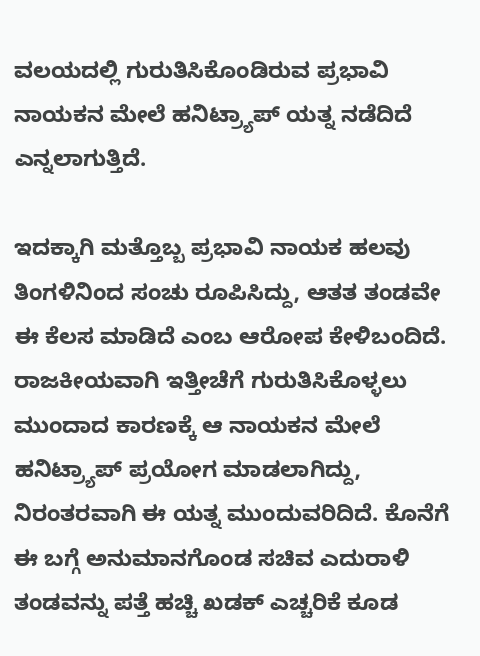ವಲಯದಲ್ಲಿ ಗುರುತಿಸಿಕೊಂಡಿರುವ ಪ್ರಭಾವಿ ನಾಯಕನ ಮೇಲೆ ಹನಿಟ್ರ್ಯಾಪ್ ಯತ್ನ ನಡೆದಿದೆ ಎನ್ನಲಾಗುತ್ತಿದೆ.

ಇದಕ್ಕಾಗಿ ಮತ್ತೊಬ್ಬ ಪ್ರಭಾವಿ ನಾಯಕ ಹಲವು ತಿಂಗಳಿನಿಂದ ಸಂಚು ರೂಪಿಸಿದ್ದು, ಆತತ ತಂಡವೇ ಈ ಕೆಲಸ ಮಾಡಿದೆ ಎಂಬ ಆರೋಪ ಕೇಳಿಬಂದಿದೆ. ರಾಜಕೀಯವಾಗಿ ಇತ್ತೀಚೆಗೆ ಗುರುತಿಸಿಕೊಳ್ಳಲು ಮುಂದಾದ ಕಾರಣಕ್ಕೆ ಆ ನಾಯಕನ ಮೇಲೆ ಹನಿಟ್ರ್ಯಾಪ್ ಪ್ರಯೋಗ ಮಾಡಲಾಗಿದ್ದು, ನಿರಂತರವಾಗಿ ಈ ಯತ್ನ ಮುಂದುವರಿದಿದೆ. ಕೊನೆಗೆ ಈ ಬಗ್ಗೆ ಅನುಮಾನಗೊಂಡ ಸಚಿವ ಎದುರಾಳಿ ತಂಡವನ್ನು ಪತ್ತೆ ಹಚ್ಚಿ ಖಡಕ್ ಎಚ್ಚರಿಕೆ ಕೂಡ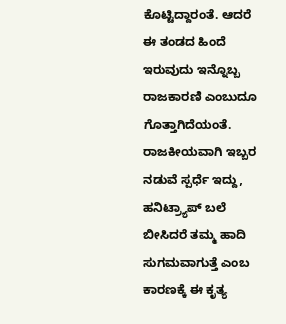ಕೊಟ್ಟಿದ್ದಾರಂತೆ. ಆದರೆ ಈ ತಂಡದ ಹಿಂದೆ ಇರುವುದು ಇನ್ನೊಬ್ಬ ರಾಜಕಾರಣಿ ಎಂಬುದೂ ಗೊತ್ತಾಗಿದೆಯಂತೆ.
ರಾಜಕೀಯವಾಗಿ ಇಬ್ಬರ ನಡುವೆ ಸ್ಪರ್ಧೆ ಇದ್ದು, ಹನಿಟ್ರ್ಯಾಪ್ ಬಲೆ ಬೀಸಿದರೆ ತಮ್ಮ ಹಾದಿ ಸುಗಮವಾಗುತ್ತೆ ಎಂಬ ಕಾರಣಕ್ಕೆ ಈ ಕೃತ್ಯ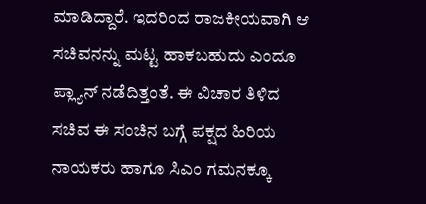ಮಾಡಿದ್ದಾರೆ. ಇದರಿಂದ ರಾಜಕೀಯವಾಗಿ ಆ ಸಚಿವನನ್ನು ಮಟ್ಟ ಹಾಕಬಹುದು ಎಂದೂ ಪ್ಲ್ಯಾನ್ ನಡೆದಿತ್ತಂತೆ. ಈ ವಿಚಾರ ತಿಳಿದ ಸಚಿವ ಈ ಸಂಚಿನ ಬಗ್ಗೆ ಪಕ್ಷದ ಹಿರಿಯ ನಾಯಕರು ಹಾಗೂ ಸಿಎಂ ಗಮನಕ್ಕೂ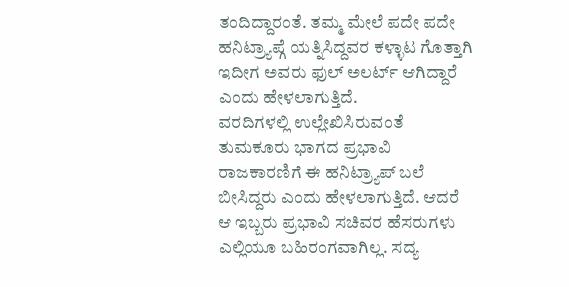ತಂದಿದ್ದಾರಂತೆ. ತಮ್ಮ ಮೇಲೆ ಪದೇ ಪದೇ ಹನಿಟ್ರ್ಯಾಪ್ಗೆ ಯತ್ನಿಸಿದ್ದವರ ಕಳ್ಳಾಟ ಗೊತ್ತಾಗಿ ಇದೀಗ ಅವರು ಫುಲ್ ಅಲರ್ಟ್ ಆಗಿದ್ದಾರೆ ಎಂದು ಹೇಳಲಾಗುತ್ತಿದೆ.
ವರದಿಗಳಲ್ಲಿ ಉಲ್ಲೇಖಿಸಿರುವಂತೆ ತುಮಕೂರು ಭಾಗದ ಪ್ರಭಾವಿ ರಾಜಕಾರಣಿಗೆ ಈ ಹನಿಟ್ರ್ಯಾಪ್ ಬಲೆ ಬೀಸಿದ್ದರು ಎಂದು ಹೇಳಲಾಗುತ್ತಿದೆ. ಆದರೆ ಆ ಇಬ್ಬರು ಪ್ರಭಾವಿ ಸಚಿವರ ಹೆಸರುಗಳು ಎಲ್ಲಿಯೂ ಬಹಿರಂಗವಾಗಿಲ್ಲ. ಸದ್ಯ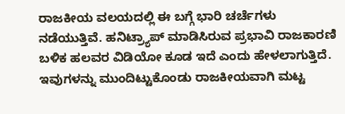ರಾಜಕೀಯ ವಲಯದಲ್ಲಿ ಈ ಬಗ್ಗೆ ಭಾರಿ ಚರ್ಚೆಗಳು ನಡೆಯುತ್ತಿವೆ. ಹನಿಟ್ರ್ಯಾಪ್ ಮಾಡಿಸಿರುವ ಪ್ರಭಾವಿ ರಾಜಕಾರಣಿ ಬಳಿಕ ಹಲವರ ವಿಡಿಯೋ ಕೂಡ ಇದೆ ಎಂದು ಹೇಳಲಾಗುತ್ತಿದೆ. ಇವುಗಳನ್ನು ಮುಂದಿಟ್ಟುಕೊಂಡು ರಾಜಕೀಯವಾಗಿ ಮಟ್ಟ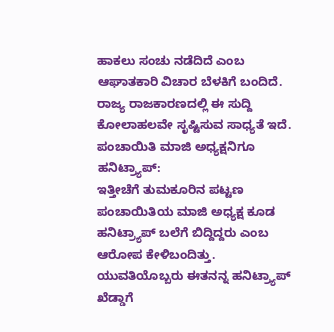ಹಾಕಲು ಸಂಚು ನಡೆದಿದೆ ಎಂಬ ಆಘಾತಕಾರಿ ವಿಚಾರ ಬೆಳಕಿಗೆ ಬಂದಿದೆ. ರಾಜ್ಯ ರಾಜಕಾರಣದಲ್ಲಿ ಈ ಸುದ್ದಿ ಕೋಲಾಹಲವೇ ಸೃಷ್ಟಿಸುವ ಸಾಧ್ಯತೆ ಇದೆ.
ಪಂಚಾಯಿತಿ ಮಾಜಿ ಅಧ್ಯಕ್ಷನಿಗೂ ಹನಿಟ್ರ್ಯಾಪ್:
ಇತ್ತೀಚೆಗೆ ತುಮಕೂರಿನ ಪಟ್ಟಣ ಪಂಚಾಯಿತಿಯ ಮಾಜಿ ಅಧ್ಯಕ್ಷ ಕೂಡ ಹನಿಟ್ರ್ಯಾಪ್ ಬಲೆಗೆ ಬಿದ್ದಿದ್ದರು ಎಂಬ ಆರೋಪ ಕೇಳಿಬಂದಿತ್ತು. ಯುವತಿಯೊಬ್ಬರು ಈತನನ್ನ ಹನಿಟ್ರ್ಯಾಪ್ ಖೆಡ್ಡಾಗೆ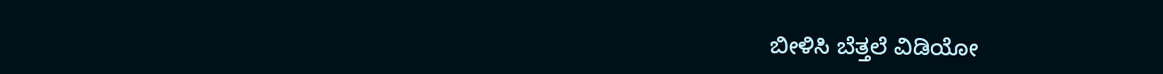ಬೀಳಿಸಿ ಬೆತ್ತಲೆ ವಿಡಿಯೋ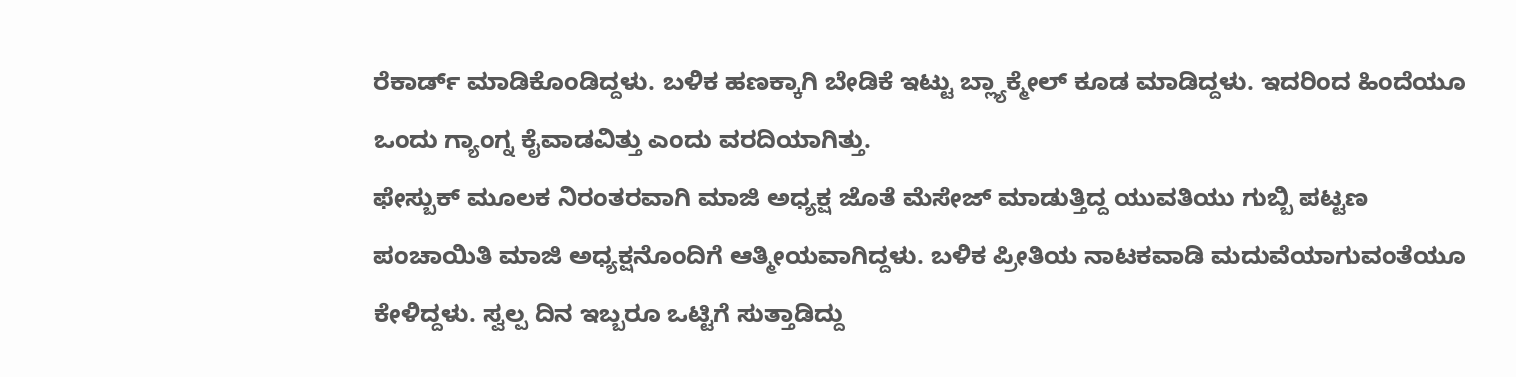ರೆಕಾರ್ಡ್ ಮಾಡಿಕೊಂಡಿದ್ದಳು. ಬಳಿಕ ಹಣಕ್ಕಾಗಿ ಬೇಡಿಕೆ ಇಟ್ಟು ಬ್ಲ್ಯಾಕ್ಮೇಲ್ ಕೂಡ ಮಾಡಿದ್ದಳು. ಇದರಿಂದ ಹಿಂದೆಯೂ ಒಂದು ಗ್ಯಾಂಗ್ನ ಕೈವಾಡವಿತ್ತು ಎಂದು ವರದಿಯಾಗಿತ್ತು.
ಫೇಸ್ಬುಕ್ ಮೂಲಕ ನಿರಂತರವಾಗಿ ಮಾಜಿ ಅಧ್ಯಕ್ಷ ಜೊತೆ ಮೆಸೇಜ್ ಮಾಡುತ್ತಿದ್ದ ಯುವತಿಯು ಗುಬ್ಬಿ ಪಟ್ಟಣ ಪಂಚಾಯಿತಿ ಮಾಜಿ ಅಧ್ಯಕ್ಷನೊಂದಿಗೆ ಆತ್ಮೀಯವಾಗಿದ್ದಳು. ಬಳಿಕ ಪ್ರೀತಿಯ ನಾಟಕವಾಡಿ ಮದುವೆಯಾಗುವಂತೆಯೂ ಕೇಳಿದ್ದಳು. ಸ್ವಲ್ಪ ದಿನ ಇಬ್ಬರೂ ಒಟ್ಟಿಗೆ ಸುತ್ತಾಡಿದ್ದು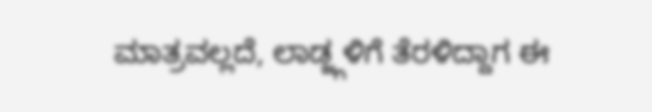ಮಾತ್ರವಲ್ಲದೆ, ಲಾಡ್ಜ್ಗಳಿಗೆ ತೆರಳಿದ್ದಾಗ ಈ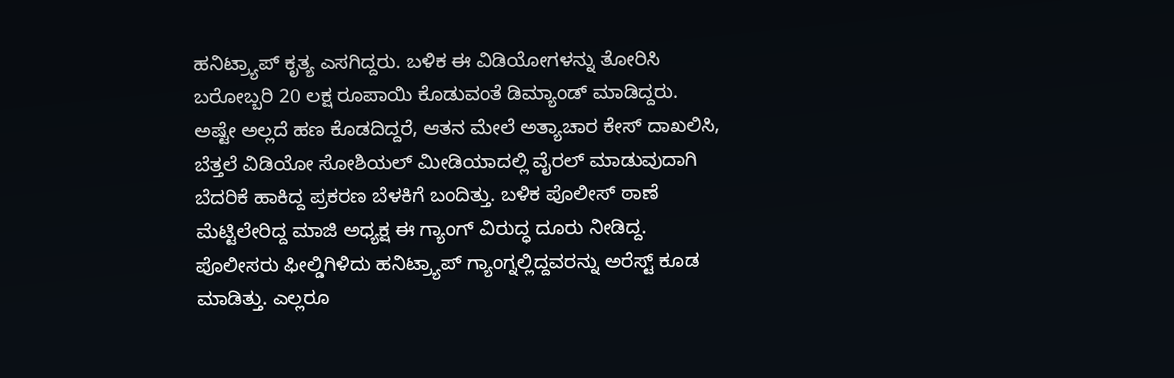ಹನಿಟ್ರ್ಯಾಪ್ ಕೃತ್ಯ ಎಸಗಿದ್ದರು. ಬಳಿಕ ಈ ವಿಡಿಯೋಗಳನ್ನು ತೋರಿಸಿ ಬರೋಬ್ಬರಿ 20 ಲಕ್ಷ ರೂಪಾಯಿ ಕೊಡುವಂತೆ ಡಿಮ್ಯಾಂಡ್ ಮಾಡಿದ್ದರು.
ಅಷ್ಟೇ ಅಲ್ಲದೆ ಹಣ ಕೊಡದಿದ್ದರೆ, ಆತನ ಮೇಲೆ ಅತ್ಯಾಚಾರ ಕೇಸ್ ದಾಖಲಿಸಿ, ಬೆತ್ತಲೆ ವಿಡಿಯೋ ಸೋಶಿಯಲ್ ಮೀಡಿಯಾದಲ್ಲಿ ವೈರಲ್ ಮಾಡುವುದಾಗಿ ಬೆದರಿಕೆ ಹಾಕಿದ್ದ ಪ್ರಕರಣ ಬೆಳಕಿಗೆ ಬಂದಿತ್ತು. ಬಳಿಕ ಪೊಲೀಸ್ ಠಾಣೆ ಮೆಟ್ಟಿಲೇರಿದ್ದ ಮಾಜಿ ಅಧ್ಯಕ್ಷ ಈ ಗ್ಯಾಂಗ್ ವಿರುದ್ಧ ದೂರು ನೀಡಿದ್ದ. ಪೊಲೀಸರು ಫೀಲ್ಡಿಗಿಳಿದು ಹನಿಟ್ರ್ಯಾಪ್ ಗ್ಯಾಂಗ್ನಲ್ಲಿದ್ದವರನ್ನು ಅರೆಸ್ಟ್ ಕೂಡ ಮಾಡಿತ್ತು. ಎಲ್ಲರೂ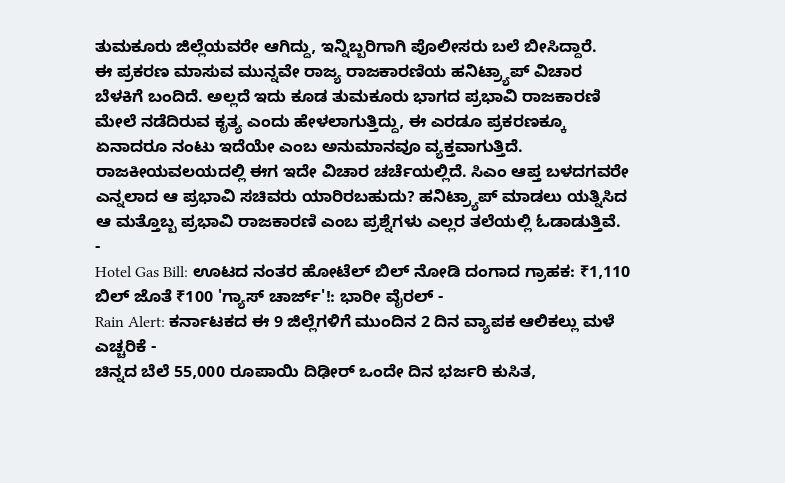ತುಮಕೂರು ಜಿಲ್ಲೆಯವರೇ ಆಗಿದ್ದು, ಇನ್ನಿಬ್ಬರಿಗಾಗಿ ಪೊಲೀಸರು ಬಲೆ ಬೀಸಿದ್ದಾರೆ.
ಈ ಪ್ರಕರಣ ಮಾಸುವ ಮುನ್ನವೇ ರಾಜ್ಯ ರಾಜಕಾರಣಿಯ ಹನಿಟ್ರ್ಯಾಪ್ ವಿಚಾರ ಬೆಳಕಿಗೆ ಬಂದಿದೆ. ಅಲ್ಲದೆ ಇದು ಕೂಡ ತುಮಕೂರು ಭಾಗದ ಪ್ರಭಾವಿ ರಾಜಕಾರಣಿ ಮೇಲೆ ನಡೆದಿರುವ ಕೃತ್ಯ ಎಂದು ಹೇಳಲಾಗುತ್ತಿದ್ದು, ಈ ಎರಡೂ ಪ್ರಕರಣಕ್ಕೂ ಏನಾದರೂ ನಂಟು ಇದೆಯೇ ಎಂಬ ಅನುಮಾನವೂ ವ್ಯಕ್ತವಾಗುತ್ತಿದೆ. ರಾಜಕೀಯವಲಯದಲ್ಲಿ ಈಗ ಇದೇ ವಿಚಾರ ಚರ್ಚೆಯಲ್ಲಿದೆ. ಸಿಎಂ ಆಪ್ತ ಬಳದಗವರೇ ಎನ್ನಲಾದ ಆ ಪ್ರಭಾವಿ ಸಚಿವರು ಯಾರಿರಬಹುದು? ಹನಿಟ್ರ್ಯಾಪ್ ಮಾಡಲು ಯತ್ನಿಸಿದ ಆ ಮತ್ತೊಬ್ಬ ಪ್ರಭಾವಿ ರಾಜಕಾರಣಿ ಎಂಬ ಪ್ರಶ್ನೆಗಳು ಎಲ್ಲರ ತಲೆಯಲ್ಲಿ ಓಡಾಡುತ್ತಿವೆ.
-
Hotel Gas Bill: ಊಟದ ನಂತರ ಹೋಟೆಲ್ ಬಿಲ್ ನೋಡಿ ದಂಗಾದ ಗ್ರಾಹಕ: ₹1,110 ಬಿಲ್ ಜೊತೆ ₹100 'ಗ್ಯಾಸ್ ಚಾರ್ಜ್'!: ಭಾರೀ ವೈರಲ್ -
Rain Alert: ಕರ್ನಾಟಕದ ಈ 9 ಜಿಲ್ಲೆಗಳಿಗೆ ಮುಂದಿನ 2 ದಿನ ವ್ಯಾಪಕ ಆಲಿಕಲ್ಲು ಮಳೆ ಎಚ್ಚರಿಕೆ -
ಚಿನ್ನದ ಬೆಲೆ 55,000 ರೂಪಾಯಿ ದಿಢೀರ್ ಒಂದೇ ದಿನ ಭರ್ಜರಿ ಕುಸಿತ,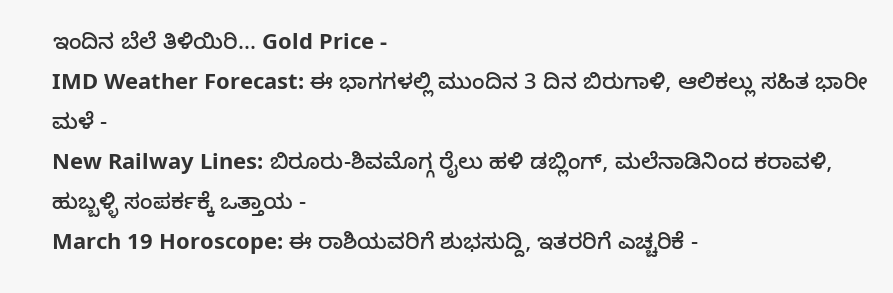ಇಂದಿನ ಬೆಲೆ ತಿಳಿಯಿರಿ... Gold Price -
IMD Weather Forecast: ಈ ಭಾಗಗಳಲ್ಲಿ ಮುಂದಿನ 3 ದಿನ ಬಿರುಗಾಳಿ, ಆಲಿಕಲ್ಲು ಸಹಿತ ಭಾರೀ ಮಳೆ -
New Railway Lines: ಬಿರೂರು-ಶಿವಮೊಗ್ಗ ರೈಲು ಹಳಿ ಡಬ್ಲಿಂಗ್, ಮಲೆನಾಡಿನಿಂದ ಕರಾವಳಿ, ಹುಬ್ಬಳ್ಳಿ ಸಂಪರ್ಕಕ್ಕೆ ಒತ್ತಾಯ -
March 19 Horoscope: ಈ ರಾಶಿಯವರಿಗೆ ಶುಭಸುದ್ದಿ, ಇತರರಿಗೆ ಎಚ್ಚರಿಕೆ -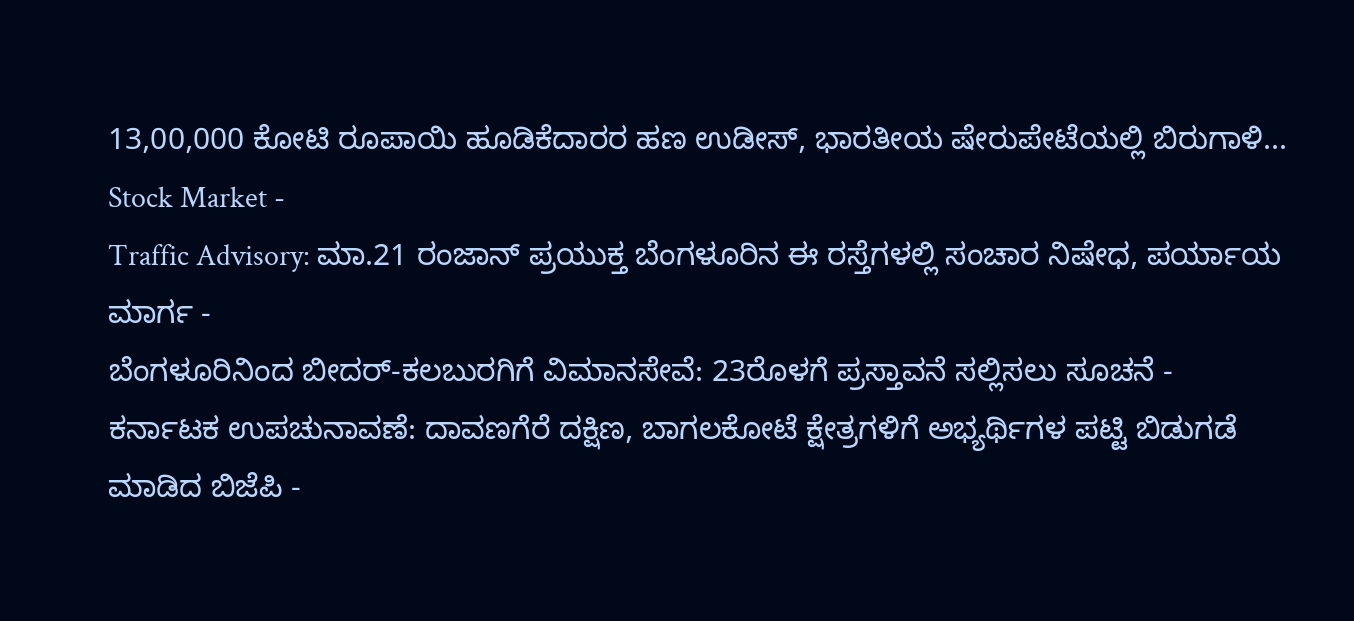13,00,000 ಕೋಟಿ ರೂಪಾಯಿ ಹೂಡಿಕೆದಾರರ ಹಣ ಉಡೀಸ್, ಭಾರತೀಯ ಷೇರುಪೇಟೆಯಲ್ಲಿ ಬಿರುಗಾಳಿ... Stock Market -
Traffic Advisory: ಮಾ.21 ರಂಜಾನ್ ಪ್ರಯುಕ್ತ ಬೆಂಗಳೂರಿನ ಈ ರಸ್ತೆಗಳಲ್ಲಿ ಸಂಚಾರ ನಿಷೇಧ, ಪರ್ಯಾಯ ಮಾರ್ಗ -
ಬೆಂಗಳೂರಿನಿಂದ ಬೀದರ್-ಕಲಬುರಗಿಗೆ ವಿಮಾನಸೇವೆ: 23ರೊಳಗೆ ಪ್ರಸ್ತಾವನೆ ಸಲ್ಲಿಸಲು ಸೂಚನೆ -
ಕರ್ನಾಟಕ ಉಪಚುನಾವಣೆ: ದಾವಣಗೆರೆ ದಕ್ಷಿಣ, ಬಾಗಲಕೋಟೆ ಕ್ಷೇತ್ರಗಳಿಗೆ ಅಭ್ಯರ್ಥಿಗಳ ಪಟ್ಟಿ ಬಿಡುಗಡೆ ಮಾಡಿದ ಬಿಜೆಪಿ -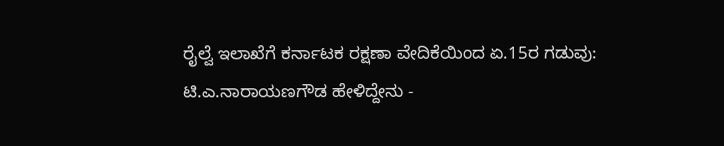ರೈಲ್ವೆ ಇಲಾಖೆಗೆ ಕರ್ನಾಟಕ ರಕ್ಷಣಾ ವೇದಿಕೆಯಿಂದ ಏ.15ರ ಗಡುವು: ಟಿ.ಎ.ನಾರಾಯಣಗೌಡ ಹೇಳಿದ್ದೇನು -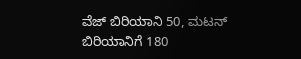ವೆಜ್ ಬಿರಿಯಾನಿ 50, ಮಟನ್ ಬಿರಿಯಾನಿಗೆ 180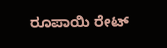ರೂಪಾಯಿ ರೇಟ್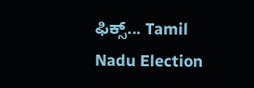ಫಿಕ್ಸ್... Tamil Nadu Election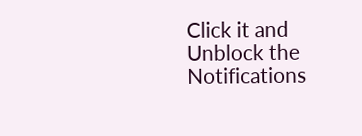Click it and Unblock the Notifications